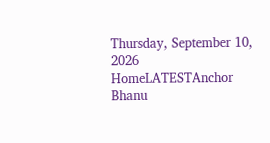Thursday, September 10, 2026
HomeLATESTAnchor Bhanu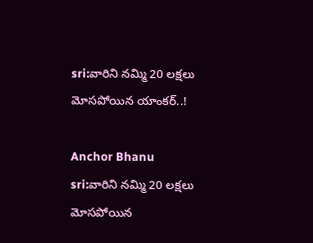sri:వారిని నమ్మి 20 లక్షలు మోసపోయిన యాంకర్..!

Anchor Bhanu sri:వారిని నమ్మి 20 లక్షలు మోసపోయిన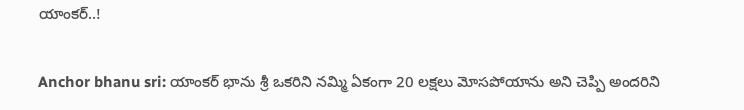యాంకర్..!

Anchor bhanu sri: యాంకర్ భాను శ్రీ ఒకరిని నమ్మి ఏకంగా 20 లక్షలు మోసపోయాను అని చెప్పి అందరిని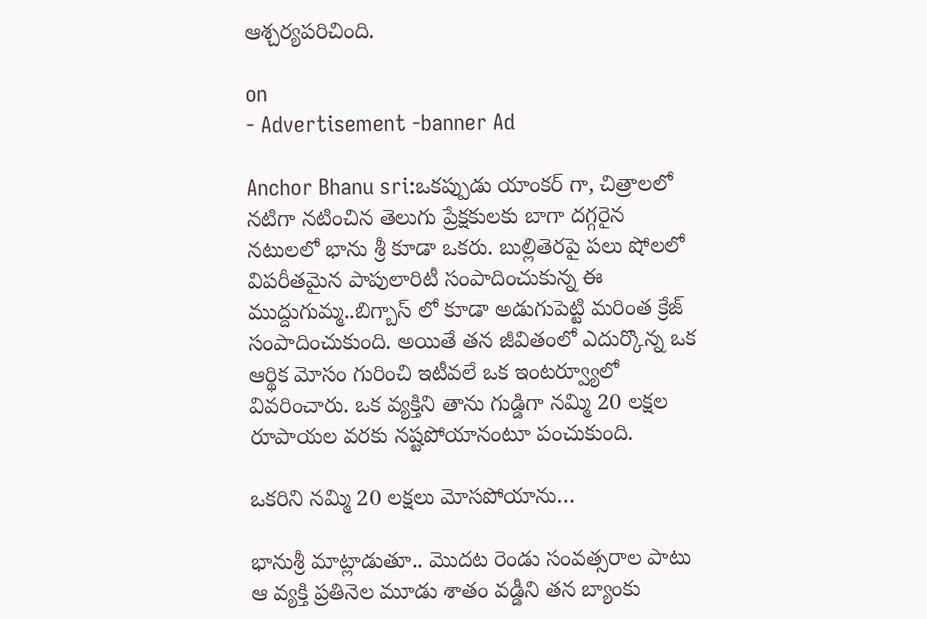ఆశ్చర్యపరిచింది.

on
- Advertisement -banner Ad

Anchor Bhanu sri:ఒకప్పుడు యాంకర్ గా, చిత్రాలలో నటిగా నటించిన తెలుగు ప్రేక్షకులకు బాగా దగ్గరైన నటులలో భాను శ్రీ కూడా ఒకరు. బుల్లితెరపై పలు షోలలో విపరీతమైన పాపులారిటీ సంపాదించుకున్న ఈ ముద్దుగుమ్మ..బిగ్బాస్ లో కూడా అడుగుపెట్టి మరింత క్రేజ్ సంపాదించుకుంది. అయితే తన జీవితంలో ఎదుర్కొన్న ఒక ఆర్థిక మోసం గురించి ఇటీవలే ఒక ఇంటర్వ్యూలో వివరించారు. ఒక వ్యక్తిని తాను గుడ్డిగా నమ్మి 20 లక్షల రూపాయల వరకు నష్టపోయానంటూ పంచుకుంది.

ఒకరిని నమ్మి 20 లక్షలు మోసపోయాను…

భానుశ్రీ మాట్లాడుతూ.. మొదట రెండు సంవత్సరాల పాటు ఆ వ్యక్తి ప్రతినెల మూడు శాతం వడ్డీని తన బ్యాంకు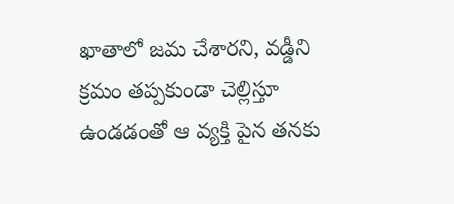ఖాతాలో జమ చేశారని, వడ్డీని క్రమం తప్పకుండా చెల్లిస్తూ ఉండడంతో ఆ వ్యక్తి పైన తనకు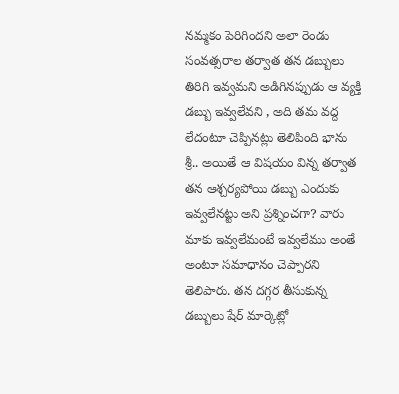నమ్మకం పెరిగిందని అలా రెండు సంవత్సరాల తర్వాత తన డబ్బులు తిరిగి ఇవ్వమని అడిగినప్పుడు ఆ వ్యక్తి డబ్బు ఇవ్వలేవని , అది తమ వద్ద లేదంటూ చెప్పినట్లు తెలిపింది భాను శ్రీ.. అయితే ఆ విషయం విన్న తర్వాత తన ఆశ్చర్యపోయి డబ్బు ఎందుకు ఇవ్వలేనట్టు అని ప్రశ్నించగా? వారు మాకు ఇవ్వలేమంటే ఇవ్వలేము అంతే అంటూ సమాధానం చెప్పారని తెలిపారు. తన దగ్గర తీసుకున్న డబ్బులు షేర్ మార్కెట్లో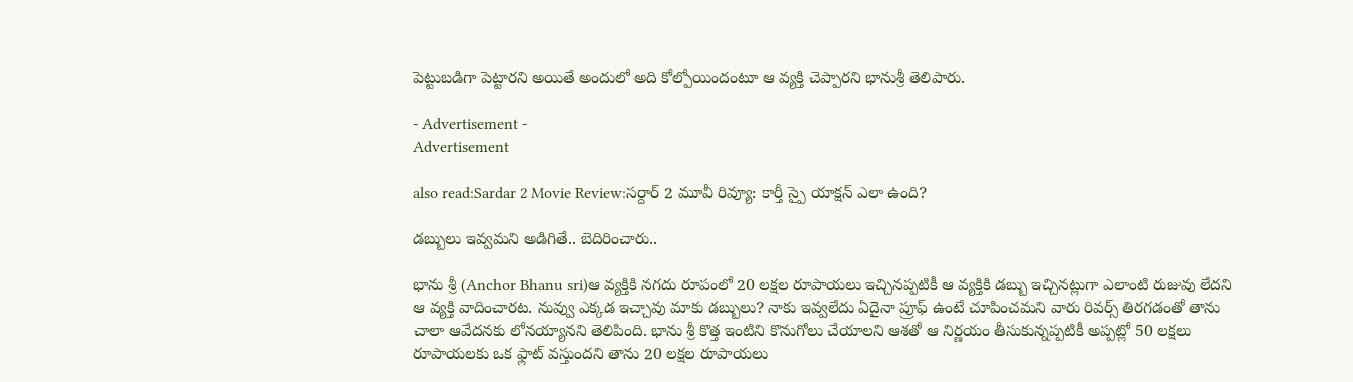పెట్టుబడిగా పెట్టారని అయితే అందులో అది కోల్పోయిందంటూ ఆ వ్యక్తి చెప్పారని భానుశ్రీ తెలిపారు.

- Advertisement -
Advertisement

also read:Sardar 2 Movie Review:సర్దార్ 2 మూవీ రివ్యూ: కార్తీ స్పై యాక్షన్ ఎలా ఉంది?

డబ్బులు ఇవ్వమని అడిగితే.. బెదిరించారు..

భాను శ్రీ (Anchor Bhanu sri)ఆ వ్యక్తికి నగదు రూపంలో 20 లక్షల రూపాయలు ఇచ్చినప్పటికీ ఆ వ్యక్తికి డబ్బు ఇచ్చినట్లుగా ఎలాంటి రుజువు లేదని ఆ వ్యక్తి వాదించారట. నువ్వు ఎక్కడ ఇచ్చావు మాకు డబ్బులు? నాకు ఇవ్వలేదు ఏదైనా ప్రూఫ్ ఉంటే చూపించమని వారు రివర్స్ తిరగడంతో తాను చాలా ఆవేదనకు లోనయ్యానని తెలిపింది. భాను శ్రీ కొత్త ఇంటిని కొనుగోలు చేయాలని ఆశతో ఆ నిర్ణయం తీసుకున్నప్పటికీ అప్పట్లో 50 లక్షలు రూపాయలకు ఒక ఫ్లాట్ వస్తుందని తాను 20 లక్షల రూపాయలు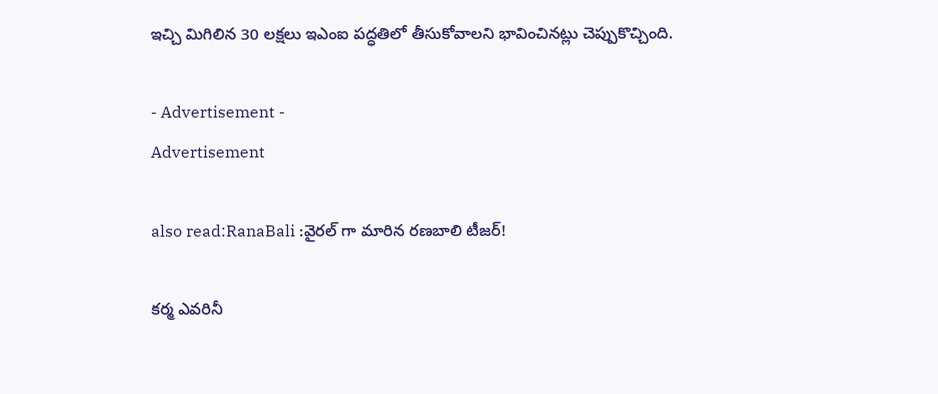ఇచ్చి మిగిలిన 30 లక్షలు ఇఎంఐ పద్ధతిలో తీసుకోవాలని భావించినట్లు చెప్పుకొచ్చింది.

- Advertisement -
Advertisement

also read:RanaBali :వైరల్ గా మారిన రణబాలి టీజర్!

కర్మ ఎవరినీ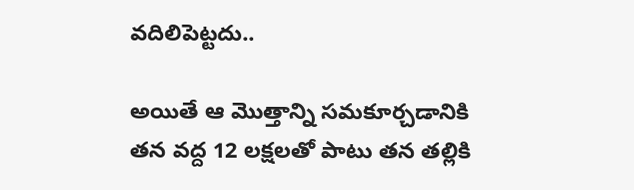వదిలిపెట్టదు..

అయితే ఆ మొత్తాన్ని సమకూర్చడానికి తన వద్ద 12 లక్షలతో పాటు తన తల్లికి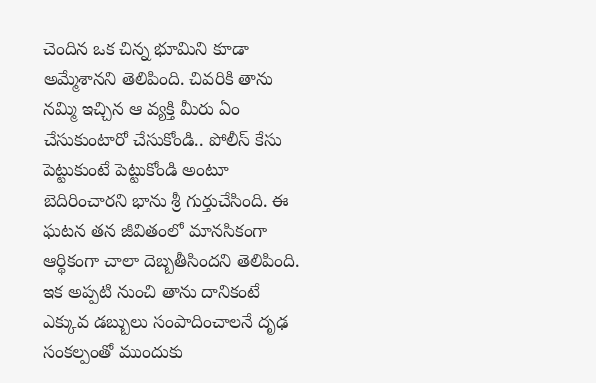చెందిన ఒక చిన్న భూమిని కూడా అమ్మేశానని తెలిపింది. చివరికి తాను నమ్మి ఇచ్చిన ఆ వ్యక్తి మీరు ఏం చేసుకుంటారో చేసుకోండి.. పోలీస్ కేసు పెట్టుకుంటే పెట్టుకోండి అంటూ బెదిరించారని భాను శ్రీ గుర్తుచేసింది. ఈ ఘటన తన జీవితంలో మానసికంగా ఆర్థికంగా చాలా దెబ్బతీసిందని తెలిపింది. ఇక అప్పటి నుంచి తాను దానికంటే ఎక్కువ డబ్బులు సంపాదించాలనే దృఢ సంకల్పంతో ముందుకు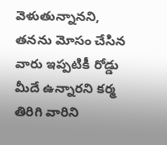వెళుతున్నానని, తనను మోసం చేసిన వారు ఇప్పటికీ రోడ్డు మీదే ఉన్నారని కర్మ తిరిగి వారిని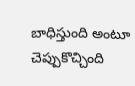బాధిస్తుంది అంటూ చెప్పుకొచ్చింది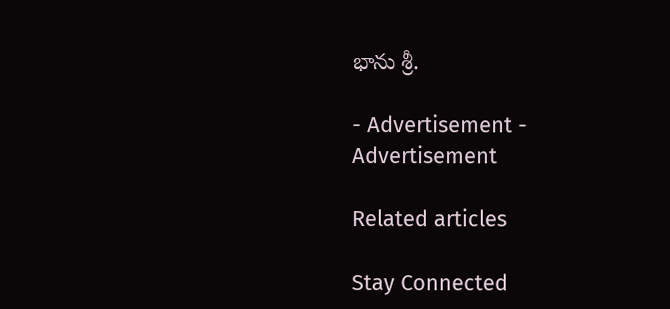భాను శ్రీ.

- Advertisement -
Advertisement

Related articles

Stay Connected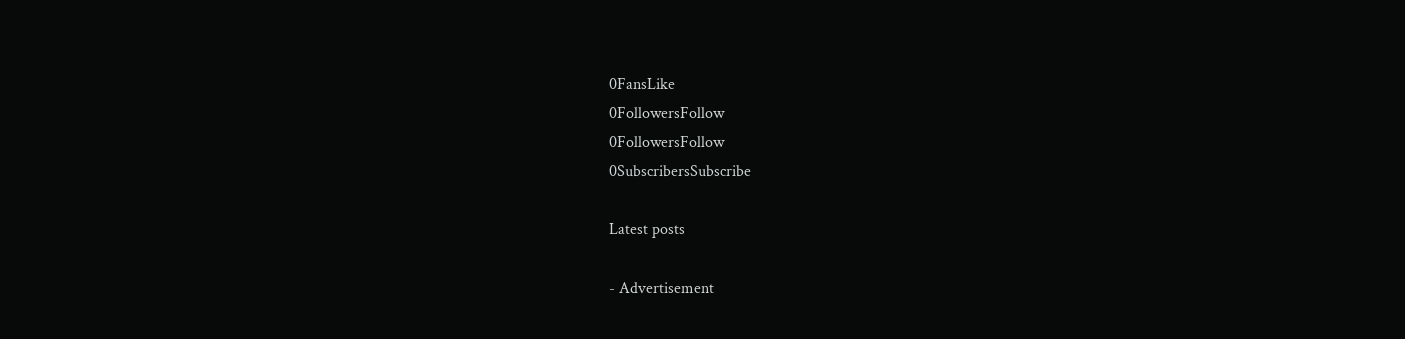0FansLike
0FollowersFollow
0FollowersFollow
0SubscribersSubscribe

Latest posts

- Advertisement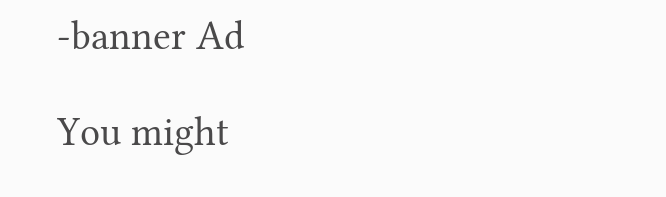-banner Ad

You might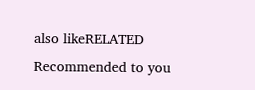also likeRELATED
Recommended to you